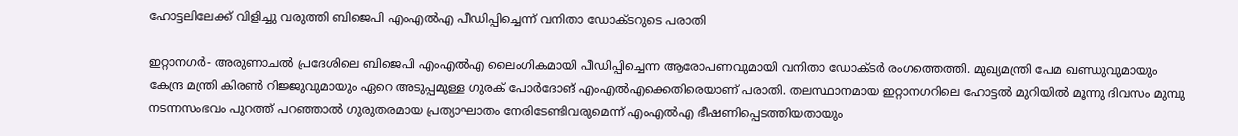ഹോട്ടലിലേക്ക് വിളിച്ചു വരുത്തി ബിജെപി എംഎല്‍എ പീഡിപ്പിച്ചെന്ന് വനിതാ ഡോക്ടറുടെ പരാതി

ഇറ്റാനഗര്‍- അരുണാചല്‍ പ്രദേശിലെ ബിജെപി എംഎല്‍എ ലൈംഗികമായി പീഡിപ്പിച്ചെന്ന ആരോപണവുമായി വനിതാ ഡോക്ടര്‍ രംഗത്തെത്തി. മുഖ്യമന്ത്രി പേമ ഖണ്ഡുവുമായും കേന്ദ്ര മന്ത്രി കിരണ്‍ റിജ്ജുവുമായും ഏറെ അടുപ്പമുള്ള ഗുരക് പോര്‍ദോങ് എംഎല്‍എക്കെതിരെയാണ് പരാതി. തലസ്ഥാനമായ ഇറ്റാനഗറിലെ ഹോട്ടല്‍ മുറിയില്‍ മൂന്നു ദിവസം മുമ്പു നടന്നസംഭവം പുറത്ത് പറഞ്ഞാല്‍ ഗുരുതരമായ പ്രത്യാഘാതം നേരിടേണ്ടിവരുമെന്ന് എംഎല്‍എ ഭീഷണിപ്പെടത്തിയതായും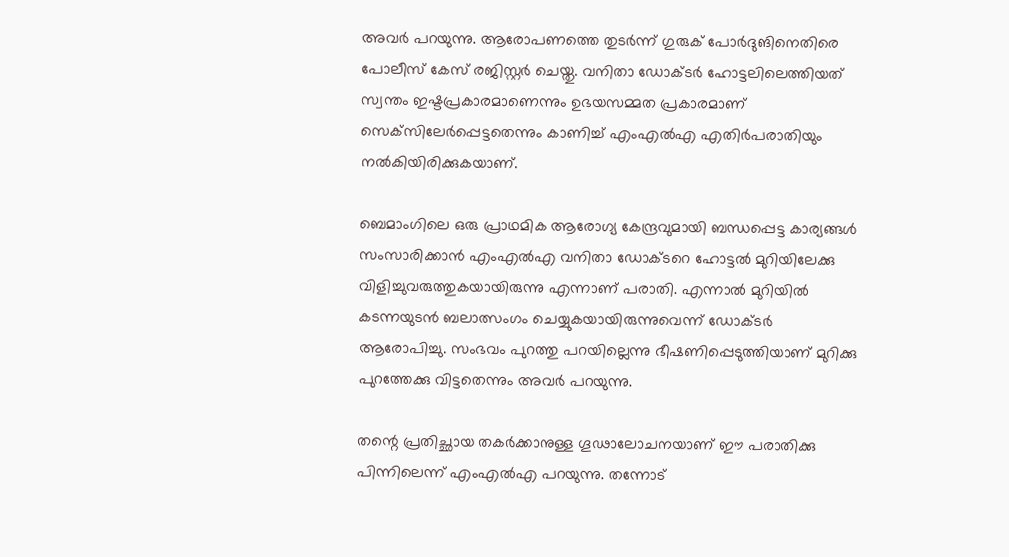അവര്‍ പറയുന്നു. ആരോപണത്തെ തുടര്‍ന്ന് ഗുരുക് പോര്‍ദുങിനെതിരെ പോലീസ് കേസ് രജിസ്റ്റര്‍ ചെയ്തു. വനിതാ ഡോക്ടര്‍ ഹോട്ടലിലെത്തിയത് സ്വന്തം ഇഷ്ടപ്രകാരമാണെന്നും ഉഭയസമ്മത പ്രകാരമാണ് സെക്‌സിലേര്‍പ്പെട്ടതെന്നും കാണിച്ച് എംഎല്‍എ എതിര്‍പരാതിയും നല്‍കിയിരിക്കുകയാണ്.

ബെമാംഗിലെ ഒരു പ്രാഥമിക ആരോഗ്യ കേന്ദ്രവുമായി ബന്ധപ്പെട്ട കാര്യങ്ങള്‍ സംസാരിക്കാന്‍ എംഎല്‍എ വനിതാ ഡോക്ടറെ ഹോട്ടല്‍ മുറിയിലേക്കു വിളിച്ചുവരുത്തുകയായിരുന്നു എന്നാണ് പരാതി. എന്നാല്‍ മുറിയില്‍ കടന്നയുടന്‍ ബലാത്സംഗം ചെയ്യുകയായിരുന്നുവെന്ന് ഡോക്ടര്‍ ആരോപിച്ചു. സംഭവം പുറത്തു പറയില്ലെന്നു ഭീഷണിപ്പെടുത്തിയാണ് മുറിക്കു പുറത്തേക്കു വിട്ടതെന്നും അവര്‍ പറയുന്നു.

തന്റെ പ്രതിച്ഛായ തകര്‍ക്കാനുള്ള ഗൂഢാലോചനയാണ് ഈ പരാതിക്കു പിന്നിലെന്ന് എംഎല്‍എ പറയുന്നു. തന്നോട്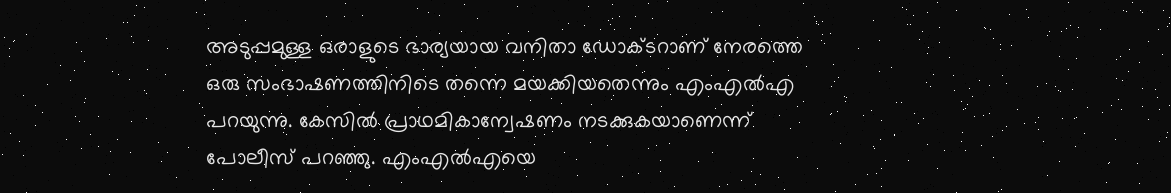അടുപ്പമുള്ള ഒരാളുടെ ഭാര്യയായ വനിതാ ഡോക്ടറാണ് നേരത്തെ ഒരു സംഭാഷണത്തിനിടെ തന്നെ മയക്കിയതെന്നും എംഎല്‍എ പറയുന്നു. കേസില്‍ പ്രാഥമികാന്വേഷണം നടക്കുകയാണെന്ന് പോലീസ് പറഞ്ഞു. എംഎല്‍എയെ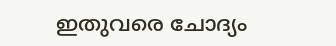ഇതുവരെ ചോദ്യം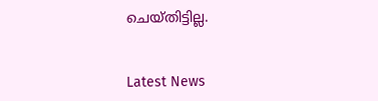ചെയ്തിട്ടില്ല.


Latest News